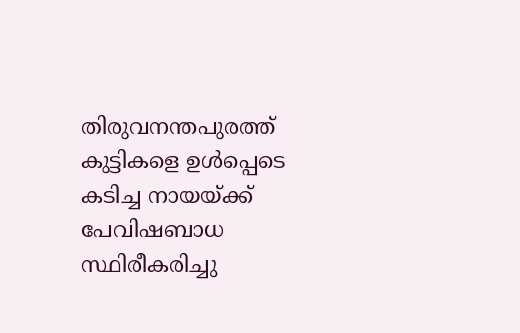തിരുവനന്തപുരത്ത് കുട്ടികളെ ഉൾപ്പെടെ കടിച്ച നായയ്ക്ക് പേവിഷബാധ സ്ഥിരീകരിച്ചു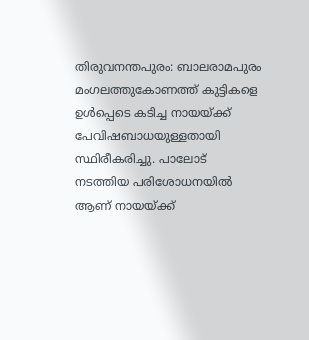തിരുവനന്തപുരം: ബാലരാമപുരം മംഗലത്തുകോണത്ത് കുട്ടികളെ ഉൾപ്പെടെ കടിച്ച നായയ്ക്ക് പേവിഷബാധയുള്ളതായി സ്ഥിരീകരിച്ചു. പാലോട് നടത്തിയ പരിശോധനയിൽ ആണ് നായയ്ക്ക്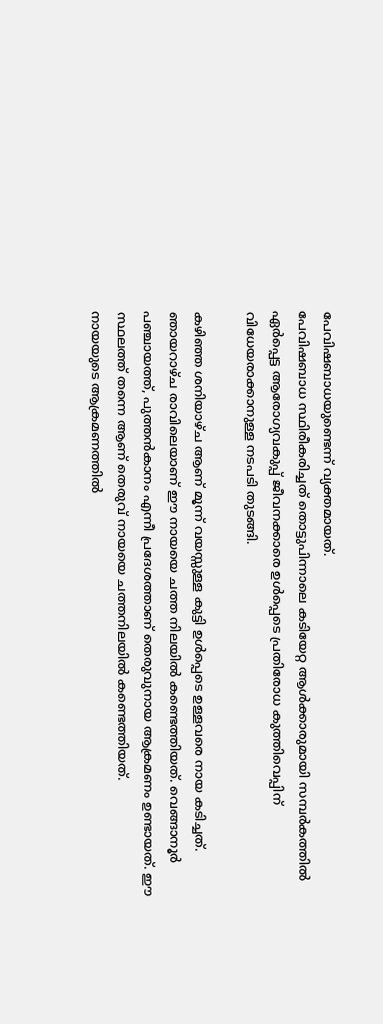പേവിഷബാധയുണ്ടെന്ന് വ്യക്തമായത്.
പേവിഷബാധ സ്ഥിരീകരിച്ചത് തൊട്ടുപിന്നാലെ കടിയേറ്റ ആൾക്കാരുമായി സമ്പർകത്തിൽ ഏർപ്പെട്ട ആരോഗ്യവകുപ്പ് ജീവനക്കാരെ ഉൾപ്പെടെ പ്രതിരോധ കുത്തിവെപ്പിന് വിധേയരാക്കാനുള്ള നടപടി തുടങ്ങി.

കഴിഞ്ഞ ശനിയാഴ്ച ആണ് മൂന്ന് വയസ്സുള്ള കുട്ടി ഉൾപ്പെടെ ഉള്ളവരെ നായ കടിച്ചത്. ഞായറാഴ്ച രാവിലെയാണ് ഈ നായയെ ചത്ത നിലയിൽ കണ്ടെത്തിയത്. വെങ്ങാനൂർ പഞ്ചായത്ത്, പുത്തൻകാനം എന്നീ പ്രദേശത്താണ് തെരുവുനായ ആക്രമണം ഉണ്ടായത്. ഈ സ്ഥലത്ത് തന്നെ ആണ് തെരുവ് നായയെ ചത്തനിലയിൽ കണ്ടെത്തിയത്.
നായയുടെ ആക്രമണത്തിൽ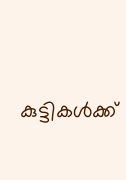കുട്ടികൾക്ക്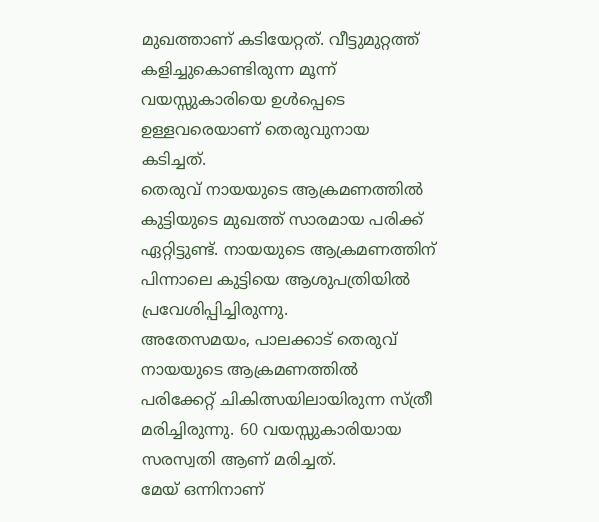മുഖത്താണ് കടിയേറ്റത്. വീട്ടുമുറ്റത്ത് കളിച്ചുകൊണ്ടിരുന്ന മൂന്ന് വയസ്സുകാരിയെ ഉൾപ്പെടെ ഉള്ളവരെയാണ് തെരുവുനായ കടിച്ചത്.
തെരുവ് നായയുടെ ആക്രമണത്തിൽ കുട്ടിയുടെ മുഖത്ത് സാരമായ പരിക്ക് ഏറ്റിട്ടുണ്ട്. നായയുടെ ആക്രമണത്തിന് പിന്നാലെ കുട്ടിയെ ആശുപത്രിയിൽ പ്രവേശിപ്പിച്ചിരുന്നു.
അതേസമയം, പാലക്കാട് തെരുവ് നായയുടെ ആക്രമണത്തിൽ പരിക്കേറ്റ് ചികിത്സയിലായിരുന്ന സ്ത്രീ മരിച്ചിരുന്നു. 60 വയസ്സുകാരിയായ സരസ്വതി ആണ് മരിച്ചത്.
മേയ് ഒന്നിനാണ്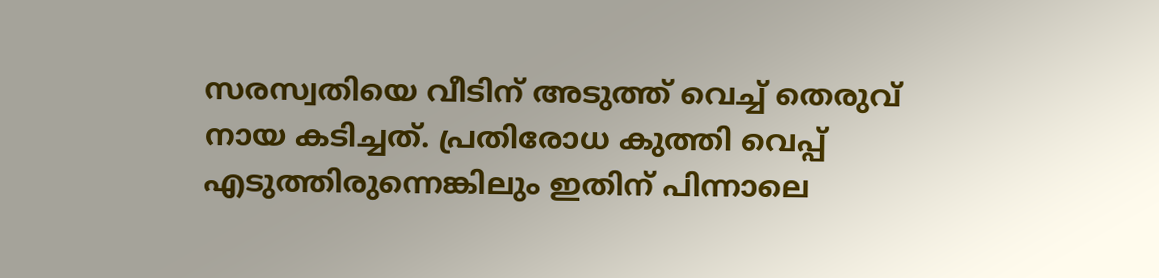സരസ്വതിയെ വീടിന് അടുത്ത് വെച്ച് തെരുവ് നായ കടിച്ചത്. പ്രതിരോധ കുത്തി വെപ്പ് എടുത്തിരുന്നെങ്കിലും ഇതിന് പിന്നാലെ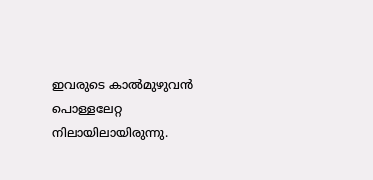ഇവരുടെ കാൽമുഴുവൻ പൊള്ളലേറ്റ നിലായിലായിരുന്നു.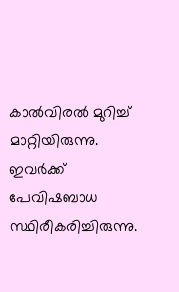കാൽവിരൽ മുറിച്ച് മാറ്റിയിരുന്നു. ഇവർക്ക് പേവിഷബാധ സ്ഥിരീകരിച്ചിരുന്നു.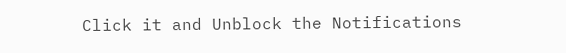Click it and Unblock the Notifications